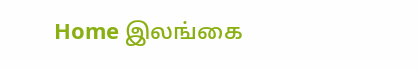Home இலங்கை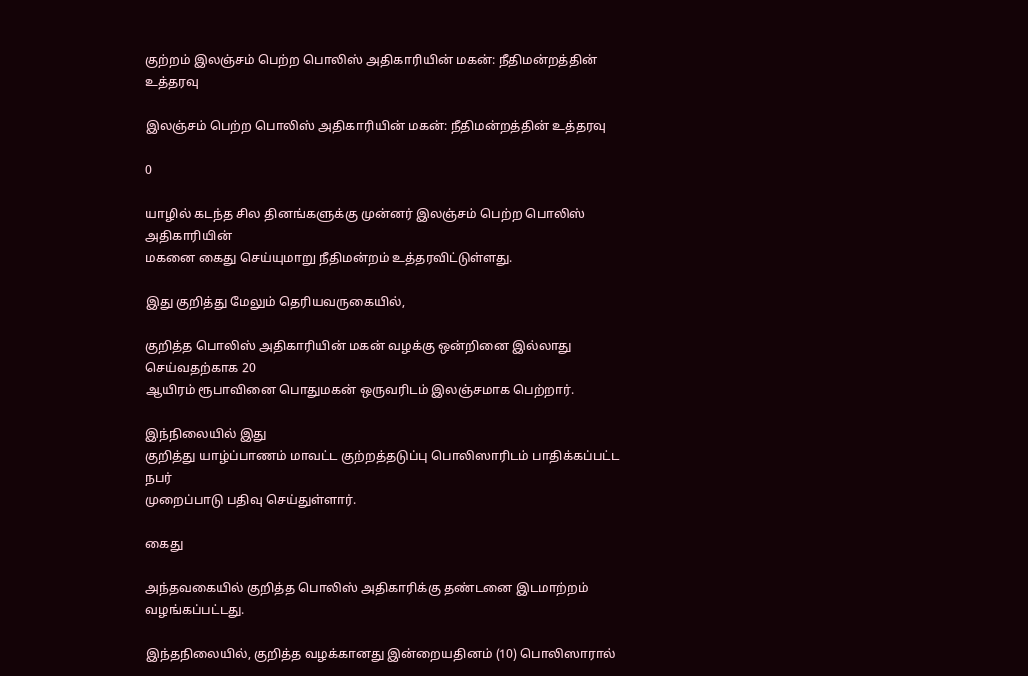குற்றம் இலஞ்சம் பெற்ற பொலிஸ் அதிகாரியின் மகன்: நீதிமன்றத்தின் உத்தரவு

இலஞ்சம் பெற்ற பொலிஸ் அதிகாரியின் மகன்: நீதிமன்றத்தின் உத்தரவு

0

யாழில் கடந்த சில தினங்களுக்கு முன்னர் இலஞ்சம் பெற்ற பொலிஸ் அதிகாரியின்
மகனை கைது செய்யுமாறு நீதிமன்றம் உத்தரவிட்டுள்ளது.

இது குறித்து மேலும் தெரியவருகையில்,

குறித்த பொலிஸ் அதிகாரியின் மகன் வழக்கு ஒன்றினை இல்லாது செய்வதற்காக 20
ஆயிரம் ரூபாவினை பொதுமகன் ஒருவரிடம் இலஞ்சமாக பெற்றார்.

இந்நிலையில் இது
குறித்து யாழ்ப்பாணம் மாவட்ட குற்றத்தடுப்பு பொலிஸாரிடம் பாதிக்கப்பட்ட நபர்
முறைப்பாடு பதிவு செய்துள்ளார்.

கைது

அந்தவகையில் குறித்த பொலிஸ் அதிகாரிக்கு தண்டனை இடமாற்றம் வழங்கப்பட்டது.

இந்தநிலையில், குறித்த வழக்கானது இன்றையதினம் (10) பொலிஸாரால்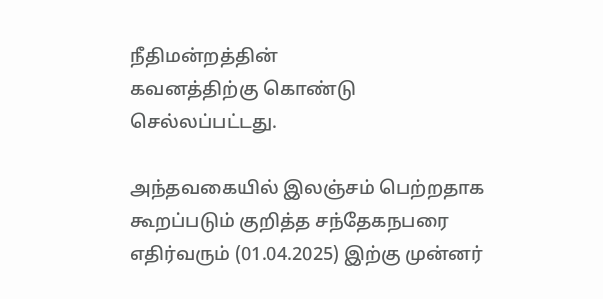நீதிமன்றத்தின்
கவனத்திற்கு கொண்டு செல்லப்பட்டது.

அந்தவகையில் இலஞ்சம் பெற்றதாக கூறப்படும் குறித்த சந்தேகநபரை எதிர்வரும் (01.04.2025) இற்கு முன்னர்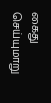கைது செய்யுமாறு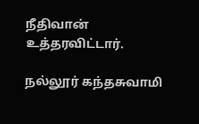நீதிவான் உத்தரவிட்டார்.

நல்லூர் கந்தசுவாமி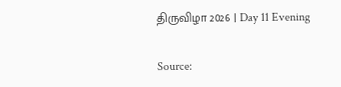திருவிழா 2026 | Day 11 Evening

Source: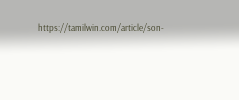https://tamilwin.com/article/son-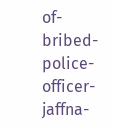of-bribed-police-officer-jaffna-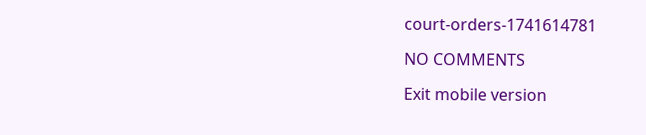court-orders-1741614781

NO COMMENTS

Exit mobile version